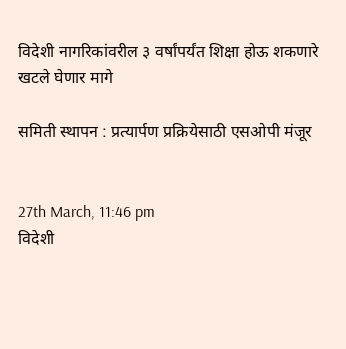विदेशी नागरिकांवरील ३ वर्षांपर्यंत शिक्षा होऊ शकणारे खटले घेणार मागे

समिती स्थापन : प्रत्यार्पण प्रक्रियेसाठी एसओपी मंजूर


27th March, 11:46 pm
विदेशी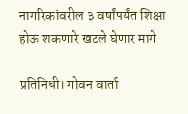नागरिकांवरील ३ वर्षांपर्यंत शिक्षा होऊ शकणारे खटले घेणार मागे

प्रतिनिधी। गोवन वार्ता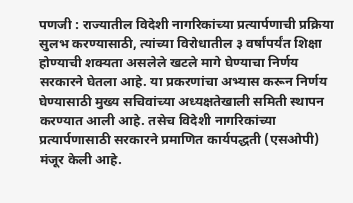पणजी : राज्यातील विदेशी नागरिकांच्या प्रत्यार्पणाची प्रक्रिया सुलभ करण्यासाठी, त्यांच्या विरोधातील ३ वर्षांपर्यंत शिक्षा होण्याची शक्यता असलेले खटले मागे घेण्याचा निर्णय सरकारने घेतला आहे. या प्रकरणांचा अभ्यास करून निर्णय घेण्यासाठी मुख्य सचिवांच्या अध्यक्षतेखाली समिती स्थापन करण्यात आली आहे. तसेच विदेशी नागरिकांच्या प्रत्यार्पणासाठी सरकारने प्रमाणित कार्यपद्धती (एसओपी) मंजूर केली आहे.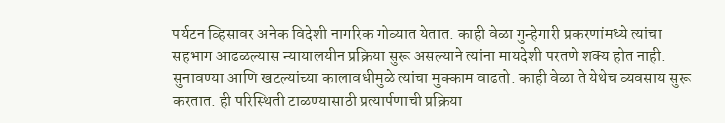पर्यटन व्हिसावर अनेक विदेशी नागरिक गोव्यात येतात. काही वेळा गुन्हेगारी प्रकरणांमध्ये त्यांचा सहभाग आढळल्यास न्यायालयीन प्रक्रिया सुरू असल्याने त्यांना मायदेशी परतणे शक्य होत नाही. सुनावण्या आणि खटल्यांच्या कालावधीमुळे त्यांचा मुक्काम वाढतो. काही वेळा ते येथेच व्यवसाय सुरू करतात. ही परिस्थिती टाळण्यासाठी प्रत्यार्पणाची प्रक्रिया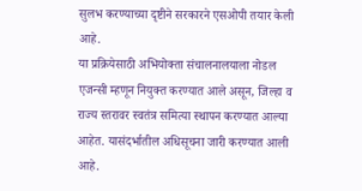सुलभ करण्याच्या दृष्टीने सरकारने एसओपी तयार केली आहे.
या प्रक्रियेसाठी अभियोक्ता संचालनालयाला नोडल एजन्सी म्हणून नियुक्त करण्यात आले असून, जिल्हा व राज्य स्तरावर स्वतंत्र समित्या स्थापन करण्यात आल्या आहेत. यासंदर्भातील अधिसूचना जारी करण्यात आली आहे.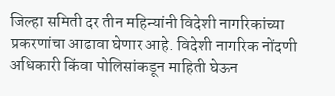जिल्हा समिती दर तीन महिन्यांनी विदेशी नागरिकांच्या प्रकरणांचा आढावा घेणार आहे. विदेशी नागरिक नोंदणी अधिकारी किंवा पोलिसांकडून माहिती घेऊन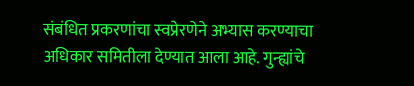संबंधित प्रकरणांचा स्वप्रेरणेने अभ्यास करण्याचा अधिकार समितीला देण्यात आला आहे. गुन्ह्यांचे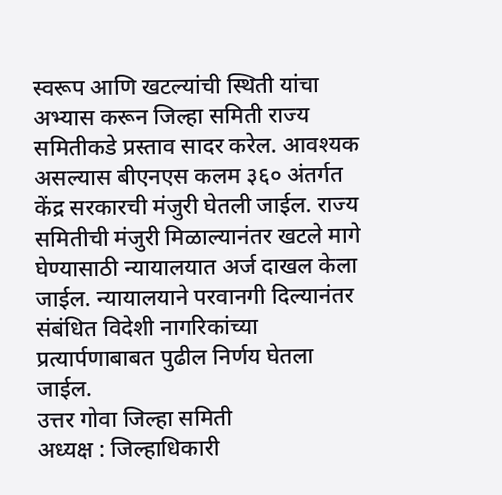स्वरूप आणि खटल्यांची स्थिती यांचा अभ्यास करून जिल्हा समिती राज्य समितीकडे प्रस्ताव सादर करेल. आवश्यक असल्यास बीएनएस कलम ३६० अंतर्गत केंद्र सरकारची मंजुरी घेतली जाईल. राज्य समितीची मंजुरी मिळाल्यानंतर खटले मागे घेण्यासाठी न्यायालयात अर्ज दाखल केला जाईल. न्यायालयाने परवानगी दिल्यानंतर संबंधित विदेशी नागरिकांच्या प्रत्यार्पणाबाबत पुढील निर्णय घेतला जाईल.
उत्तर गोवा जिल्हा समिती
अध्यक्ष : जिल्हाधिकारी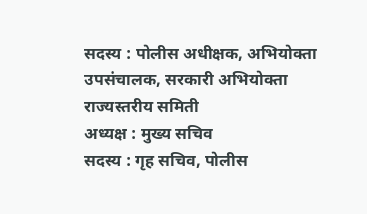सदस्य : पोलीस अधीक्षक, अभियोक्ता उपसंचालक, सरकारी अभियोक्ता
राज्यस्तरीय समिती
अध्यक्ष : मुख्य सचिव
सदस्य : गृह सचिव, पोलीस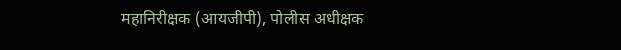महानिरीक्षक (आयजीपी), पोलीस अधीक्षक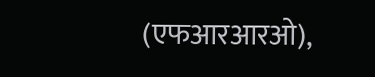(एफआरआरओ),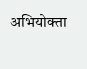अभियोक्ता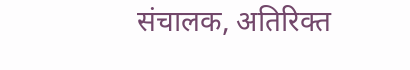संचालक, अतिरिक्त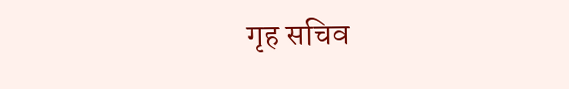गृह सचिव